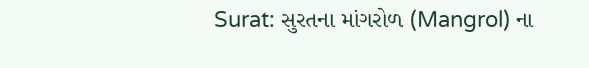Surat: સુરતના માંગરોળ (Mangrol) ના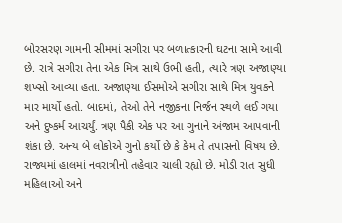બોરસરણ ગામની સીમમાં સગીરા પર બળાત્કારની ઘટના સામે આવી છે. રાત્રે સગીરા તેના એક મિત્ર સાથે ઉભી હતી, ત્યારે ત્રણ અજાણ્યા શખ્સો આવ્યા હતા. અજાણ્યા ઈસમોએ સગીરા સાથે મિત્ર યુવકને માર માર્યો હતો. બાદમાં, તેઓ તેને નજીકના નિર્જન સ્થળે લઈ ગયા અને દુષ્કર્મ આચર્યું. ત્રણ પૈકી એક પર આ ગુનાને અંજામ આપવાની શંકા છે. અન્ય બે લોકોએ ગુનો કર્યો છે કે કેમ તે તપાસનો વિષય છે.
રાજ્યમાં હાલમાં નવરાત્રીનો તહેવાર ચાલી રહ્યો છે. મોડી રાત સુધી મહિલાઓ અને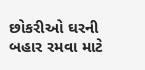છોકરીઓ ઘરની બહાર રમવા માટે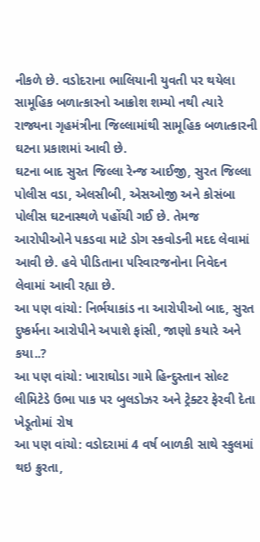નીકળે છે. વડોદરાના ભાલિયાની યુવતી પર થયેલા સામૂહિક બળાત્કારનો આક્રોશ શમ્યો નથી ત્યારે રાજ્યના ગૃહમંત્રીના જિલ્લામાંથી સામૂહિક બળાત્કારની ઘટના પ્રકાશમાં આવી છે.
ઘટના બાદ સુરત જિલ્લા રેન્જ આઈજી, સુરત જિલ્લા પોલીસ વડા, એલસીબી, એસઓજી અને કોસંબા પોલીસ ઘટનાસ્થળે પહોંચી ગઈ છે. તેમજ આરોપીઓને પકડવા માટે ડોગ સ્કવોડની મદદ લેવામાં આવી છે. હવે પીડિતાના પરિવારજનોના નિવેદન લેવામાં આવી રહ્યા છે.
આ પણ વાંચો: નિર્ભયાકાંડ ના આરોપીઓ બાદ, સુરત દુષ્કર્મના આરોપીને અપાશે ફાંસી, જાણો કયારે અને કયા..?
આ પણ વાંચો: ખારાઘોડા ગામે હિન્દુસ્તાન સોલ્ટ લીમિટેડે ઉભા પાક પર બુલડોઝર અને ટ્રેક્ટર ફેરવી દેતા ખેડૂતોમાં રોષ
આ પણ વાંચો: વડોદરામાં 4 વર્ષ બાળકી સાથે સ્કુલમાં થઇ ક્રુરતા,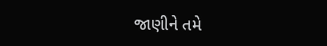જાણીને તમે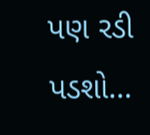પણ રડી પડશો…